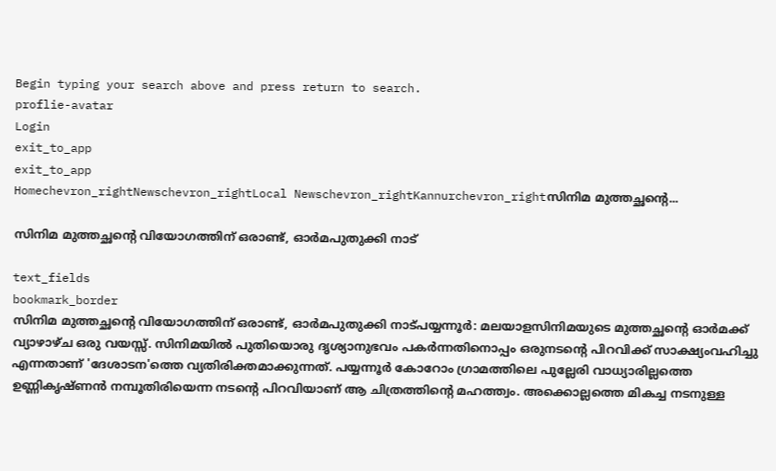Begin typing your search above and press return to search.
proflie-avatar
Login
exit_to_app
exit_to_app
Homechevron_rightNewschevron_rightLocal Newschevron_rightKannurchevron_rightസിനിമ മുത്തച്ഛന്‍റെ...

സിനിമ മുത്തച്ഛന്‍റെ വിയോഗത്തിന് ഒരാണ്ട്, ഓർമപുതുക്കി നാട്

text_fields
bookmark_border
സിനിമ മുത്തച്ഛന്‍റെ വിയോഗത്തിന് ഒരാണ്ട്, ഓർമപുതുക്കി നാട്പയ്യന്നൂർ: മലയാളസിനിമയുടെ മുത്തച്ഛന്‍റെ ഓർമക്ക് വ്യാഴാഴ്ച ഒരു വയസ്സ്. സിനിമയിൽ പുതിയൊരു ദൃശ്യാനുഭവം പകർന്നതിനൊപ്പം ഒരുനടന്‍റെ പിറവിക്ക് സാക്ഷ്യംവഹിച്ചു എന്നതാണ് 'ദേശാടന'ത്തെ വ്യതിരിക്തമാക്കുന്നത്. പയ്യന്നൂർ കോറോം ഗ്രാമത്തിലെ പുല്ലേരി വാധ്യാരില്ലത്തെ ഉണ്ണികൃഷ്ണൻ നമ്പൂതിരിയെന്ന നടന്‍റെ പിറവിയാണ് ആ ചിത്രത്തിന്‍റെ മഹത്ത്വം. അക്കൊല്ലത്തെ മികച്ച നടനുള്ള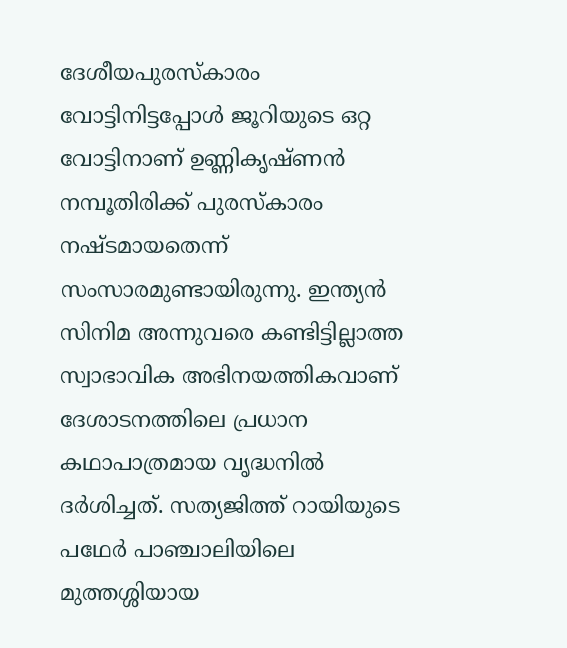ദേശീയപുരസ്കാരം വോട്ടിനിട്ടപ്പോൾ ജൂറിയുടെ ഒറ്റ വോട്ടിനാണ് ഉണ്ണികൃഷ്ണൻ നമ്പൂതിരിക്ക് പുരസ്കാരം നഷ്ടമായതെന്ന് സംസാരമുണ്ടായിരുന്നു. ഇന്ത്യൻ സിനിമ അന്നുവരെ കണ്ടിട്ടില്ലാത്ത സ്വാഭാവിക അഭിനയത്തികവാണ് ദേശാടനത്തിലെ പ്രധാന കഥാപാത്രമായ വൃദ്ധനിൽ ദർശിച്ചത്. സത്യജിത്ത് റായിയുടെ പഥേർ പാഞ്ചാലിയിലെ മുത്തശ്ശിയായ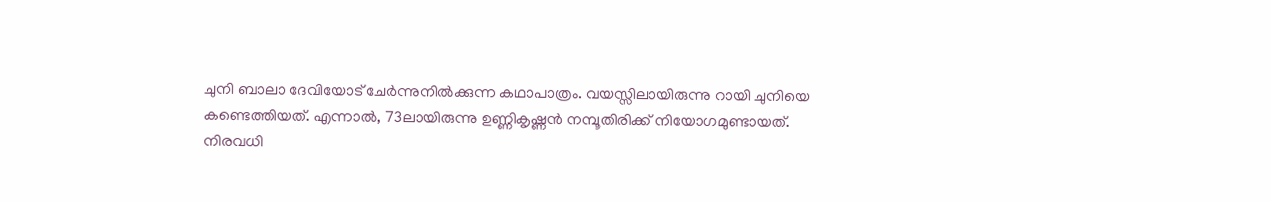ചുനി ബാലാ ദേവിയോട് ചേർന്നുനിൽക്കുന്ന കഥാപാത്രം. വയസ്സിലായിരുന്നു റായി ചുനിയെ കണ്ടെത്തിയത്. എന്നാൽ, 73ലായിരുന്നു ഉണ്ണികൃഷ്ണൻ നമ്പൂതിരിക്ക് നിയോഗമുണ്ടായത്. നിരവധി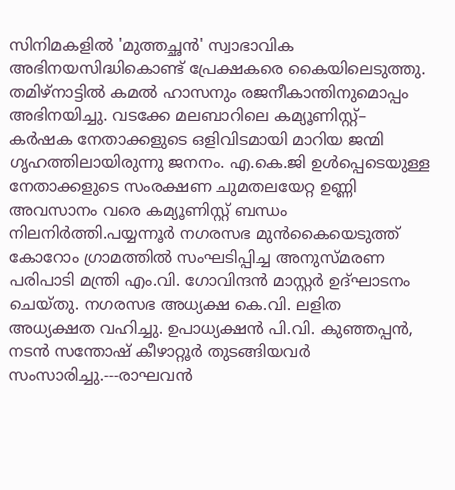സിനിമകളിൽ 'മുത്തച്ഛൻ' സ്വാഭാവിക അഭിനയസിദ്ധികൊണ്ട് പ്രേക്ഷകരെ കൈയിലെടുത്തു. തമിഴ്നാട്ടിൽ കമൽ ഹാസനും രജനീകാന്തിനുമൊപ്പം അഭിനയിച്ചു. വടക്കേ മലബാറിലെ കമ്യൂണിസ്റ്റ്– കർഷക നേതാക്കളുടെ ഒളിവിടമായി മാറിയ ജന്മി ഗൃഹത്തിലായിരുന്നു ജനനം. എ.കെ.ജി ഉൾപ്പെടെയുള്ള നേതാക്കളുടെ സംരക്ഷണ ചുമതലയേറ്റ ഉണ്ണി അവസാനം വരെ കമ്യൂണിസ്റ്റ് ബന്ധം നിലനിർത്തി.പയ്യന്നൂർ നഗരസഭ മുൻകൈയെടുത്ത് കോറോം ഗ്രാമത്തിൽ സംഘടിപ്പിച്ച അനുസ്മരണ പരിപാടി മന്ത്രി എം.വി. ഗോവിന്ദൻ മാസ്റ്റർ ഉദ്ഘാടനം ചെയ്തു. നഗരസഭ അധ്യക്ഷ കെ.വി. ലളിത അധ്യക്ഷത വഹിച്ചു. ഉപാധ്യക്ഷൻ പി.വി. കുഞ്ഞപ്പൻ, നടൻ സന്തോഷ് കീഴാറ്റൂർ തുടങ്ങിയവർ സംസാരിച്ചു.---രാഘവൻ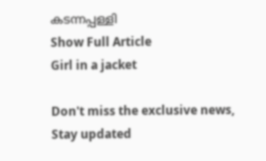കടന്നപ്പള്ളി
Show Full Article
Girl in a jacket

Don't miss the exclusive news, Stay updated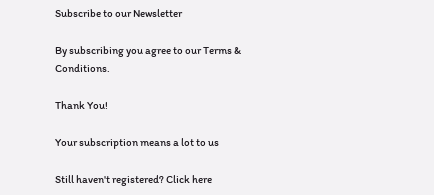Subscribe to our Newsletter

By subscribing you agree to our Terms & Conditions.

Thank You!

Your subscription means a lot to us

Still haven't registered? Click here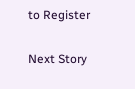to Register

Next Story